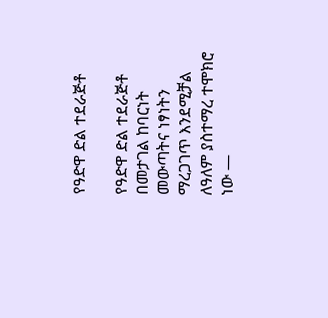የዓድዋ ድል ተደራጅቶ

የዓድዋ ድል ተደራጅቶ በመታገል ከባርነት መውጣትና ነፃነትን ማረጋገጥ እንደሚቻል ለዓለም ያስተማረ ተሞክሮ ነው —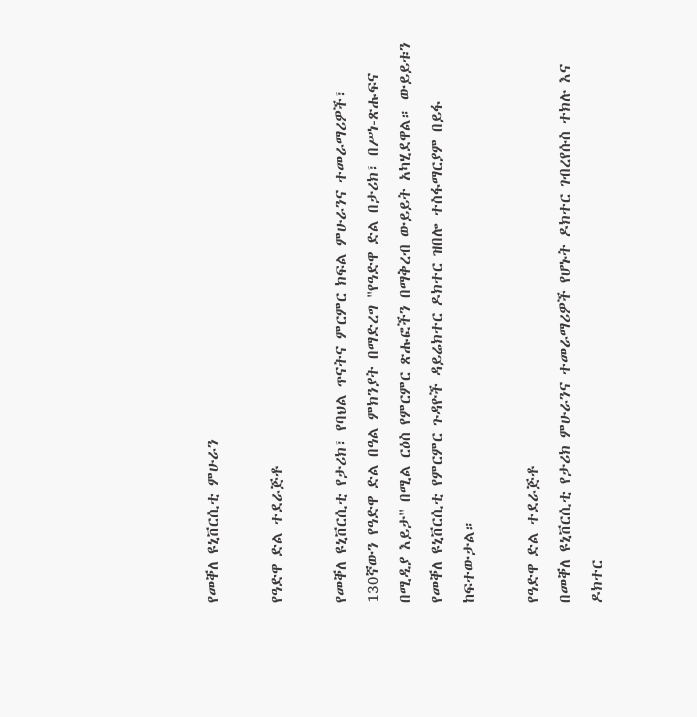የመቐለ ዩኒቨርሲቲ ምሁራን

የዓድዋ ድል ተደራጅቶ

የመቐለ ዩኒቨርሲቲ የታሪክ፣ የባህል ጥናትና ምርምር ክፍል ምሁራንና ተመራማሪዎች፣ 130ኛውን የዓድዋ ድል በዓል ምክንያት በማድረግ "የዓድዋ ድል በታሪክ፣ በሥነ-ጽሑፍና በሚዲያ እይታ" በሚል ርዕስ የምርምር ጽሑፎችን በማቅረብ ውይይት አካሂደዋል። ውይይቱን የመቐለ ዩኒቨርሲቲ የምርምር ጉዳዮች ዳይሬክተር ዶክተር ዝበሎ ተስፋማርያም በይፋ ከፍተውታል።

የዓድዋ ድል ተደራጅቶ
በመቐለ ዩኒቨርሲቲ የታሪክ ምሁራንና ተመራማሪዎች የሆኑት ዶክተር ገብረየሱስ ተክሉ እና ዶክተር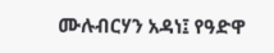ሙሉብርሃን አዳነ፤ የዓድዋ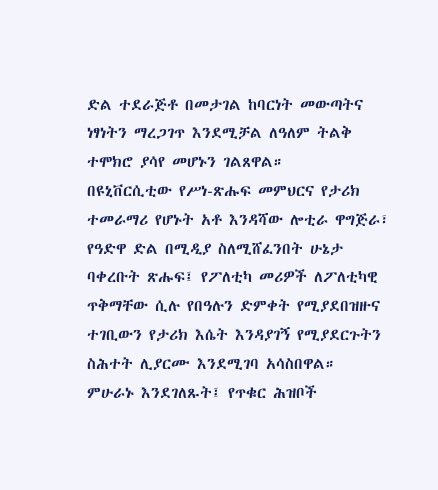ድል ተደራጅቶ በመታገል ከባርነት መውጣትና ነፃነትን ማረጋገጥ እንደሚቻል ለዓለም ትልቅ ተሞክሮ ያሳየ መሆኑን ገልጸዋል።
በዩኒቨርሲቲው የሥነ-ጽሑፍ መምህርና የታሪክ ተመራማሪ የሆኑት አቶ እንዳሻው ሎቲራ ዋግጅራ፣ የዓድዋ ድል በሚዲያ ስለሚሸፈንበት ሁኔታ ባቀረቡት ጽሑፍ፤ የፖለቲካ መሪዎች ለፖለቲካዊ ጥቅማቸው ሲሉ የበዓሉን ድምቀት የሚያደበዝዙና ተገቢውን የታሪክ እሴት እንዳያገኝ የሚያደርጉትን ስሕተት ሊያርሙ እንደሚገባ አሳስበዋል።
ምሁራኑ እንደገለጹት፤ የጥቁር ሕዝቦች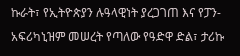ኩራት፣ የኢትዮጵያን ሉዓላዊነት ያረጋገጠ እና የፓን-አፍሪካኒዝም መሠረት የጣለው የዓድዋ ድል፣ ታሪኩ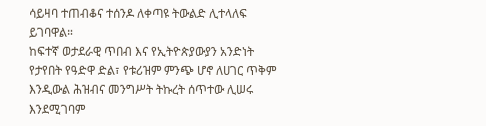ሳይዛባ ተጠብቆና ተሰንዶ ለቀጣዩ ትውልድ ሊተላለፍ ይገባዋል።
ከፍተኛ ወታደራዊ ጥበብ እና የኢትዮጵያውያን አንድነት የታየበት የዓድዋ ድል፣ የቱሪዝም ምንጭ ሆኖ ለሀገር ጥቅም እንዲውል ሕዝብና መንግሥት ትኩረት ሰጥተው ሊሠሩ እንደሚገባም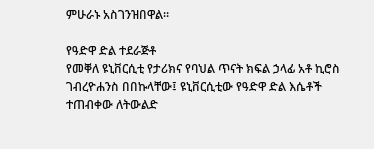ምሁራኑ አስገንዝበዋል።

የዓድዋ ድል ተደራጅቶ
የመቐለ ዩኒቨርሲቲ የታሪክና የባህል ጥናት ክፍል ኃላፊ አቶ ኪሮስ ገብረዮሐንስ በበኩላቸው፤ ዩኒቨርሲቲው የዓድዋ ድል እሴቶች ተጠብቀው ለትውልድ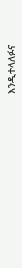እንዲተላለፉና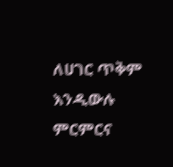ለሀገር ጥቅም እንዲውሉ ምርምርና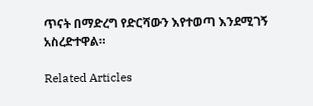ጥናት በማድረግ የድርሻውን እየተወጣ እንደሚገኝ አስረድተዋል።

Related Articles